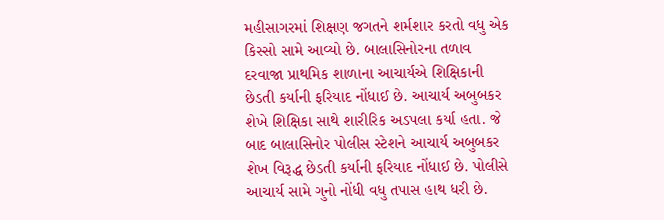મહીસાગરમાં શિક્ષણ જગતને શર્મશાર કરતો વધુ એક કિસ્સો સામે આવ્યો છે. બાલાસિનોરના તળાવ દરવાજા પ્રાથમિક શાળાના આચાર્યએ શિક્ષિકાની છેડતી કર્યાની ફરિયાદ નોંધાઈ છે. આચાર્ય અબુબકર શેખે શિક્ષિકા સાથે શારીરિક અડપલા કર્યા હતા. જે બાદ બાલાસિનોર પોલીસ સ્ટેશને આચાર્ય અબુબકર શેખ વિરૂદ્ધ છેડતી કર્યાની ફરિયાદ નોંધાઈ છે. પોલીસે આચાર્ય સામે ગુનો નોંધી વધુ તપાસ હાથ ધરી છે.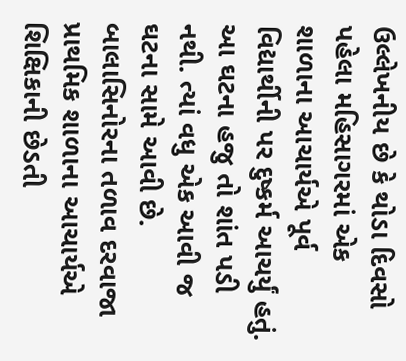ઉલ્લેખનીય છે કે થોડા દિવસો પહેલા મહિસાગરમાં એક શાળાના આચાર્યએ પૂર્વ વિદ્યાર્થીની પર દુષ્કર્મ આચર્યું હતું. આ ઘટના હજુ તો શાંત પડી નથી. ત્યાં વધુ એક આવી જ ઘટના સામે આવી છે. બાલાસિનોરના તળાવ દરવાજા પ્રાથમિક શાળાના આચાર્યએ શિક્ષિકાની છેડતી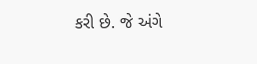કરી છે. જે અંગે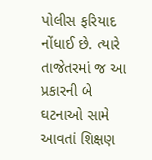પોલીસ ફરિયાદ નોંધાઈ છે. ત્યારે તાજેતરમાં જ આ પ્રકારની બે ઘટનાઓ સામે આવતાં શિક્ષણ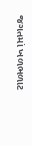જગતમાં ખળભળાટ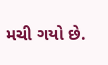મચી ગયો છે.